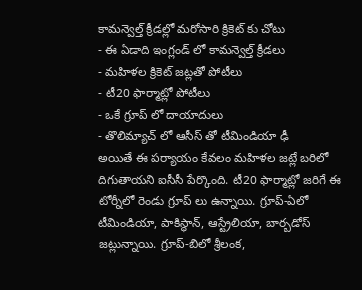కామన్వెల్త్ క్రీడల్లో మరోసారి క్రికెట్ కు చోటు
- ఈ ఏడాది ఇంగ్లండ్ లో కామన్వెల్త్ క్రీడలు
- మహిళల క్రికెట్ జట్లతో పోటీలు
- టీ20 ఫార్మాట్లో పోటీలు
- ఒకే గ్రూప్ లో దాయాదులు
- తొలిమ్యాచ్ లో ఆసీస్ తో టీమిండియా ఢీ
అయితే ఈ పర్యాయం కేవలం మహిళల జట్లే బరిలో దిగుతాయని ఐసీసీ పేర్కొంది. టీ20 ఫార్మాట్లో జరిగే ఈ టోర్నీలో రెండు గ్రూప్ లు ఉన్నాయి. గ్రూప్-ఏలో టీమిండియా, పాకిస్థాన్, ఆస్ట్రేలియా, బార్బడోస్ జట్లున్నాయి. గ్రూప్-బిలో శ్రీలంక,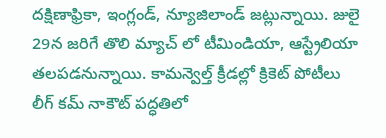దక్షిణాఫ్రికా, ఇంగ్లండ్, న్యూజిలాండ్ జట్లున్నాయి. జులై 29న జరిగే తొలి మ్యాచ్ లో టీమిండియా, ఆస్ట్రేలియా తలపడనున్నాయి. కామన్వెల్త్ క్రీడల్లో క్రికెట్ పోటీలు లీగ్ కమ్ నాకౌట్ పద్ధతిలో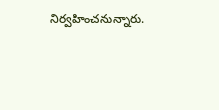నిర్వహించనున్నారు.